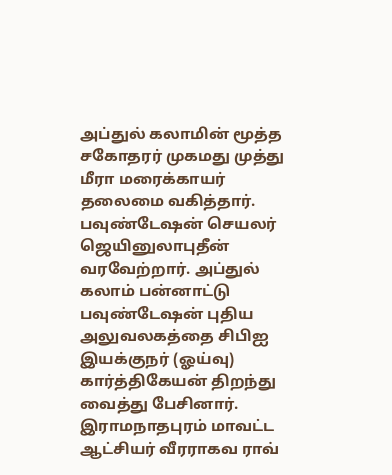அப்துல் கலாமின் மூத்த சகோதரர் முகமது முத்து மீரா மரைக்காயர் தலைமை வகித்தார். பவுண்டேஷன் செயலர் ஜெயினுலாபுதீன் வரவேற்றார். அப்துல் கலாம் பன்னாட்டு பவுண்டேஷன் புதிய அலுவலகத்தை சிபிஐ இயக்குநர் (ஓய்வு) கார்த்திகேயன் திறந்து வைத்து பேசினார்.
இராமநாதபுரம் மாவட்ட ஆட்சியர் வீரராகவ ராவ்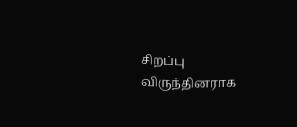சிறப்பு விருந்தினராக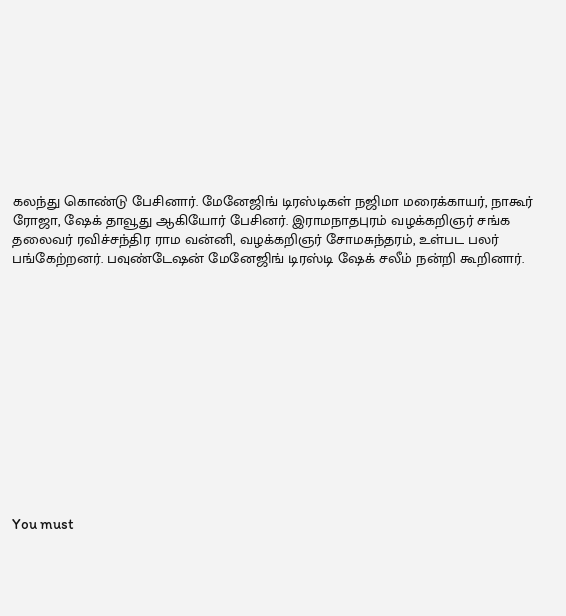கலந்து கொண்டு பேசினார். மேனேஜிங் டிரஸ்டிகள் நஜிமா மரைக்காயர், நாகூர் ரோஜா, ஷேக் தாவூது ஆகியோர் பேசினர். இராமநாதபுரம் வழக்கறிஞர் சங்க தலைவர் ரவிச்சந்திர ராம வன்னி, வழக்கறிஞர் சோமசுந்தரம், உள்பட பலர் பங்கேற்றனர். பவுண்டேஷன் மேனேஜிங் டிரஸ்டி ஷேக் சலீம் நன்றி கூறினார்.













You must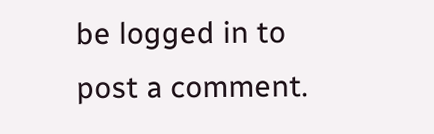be logged in to post a comment.